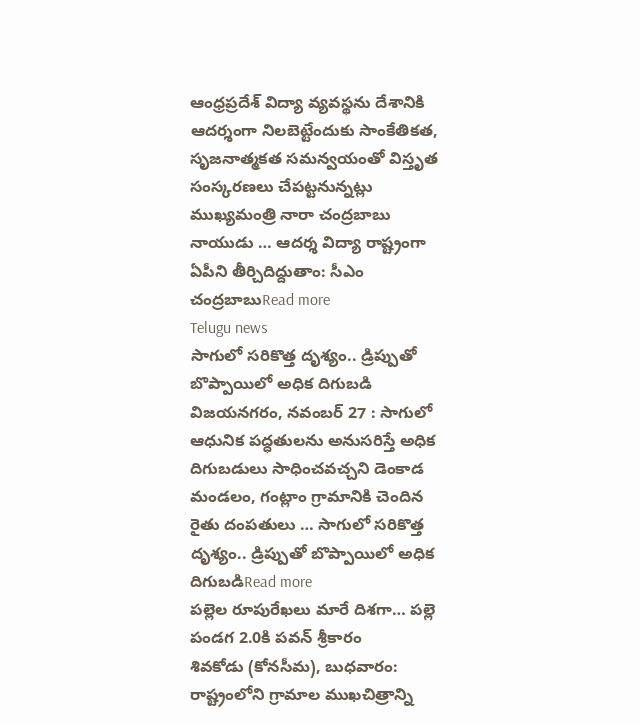ఆంధ్రప్రదేశ్ విద్యా వ్యవస్థను దేశానికి ఆదర్శంగా నిలబెట్టేందుకు సాంకేతికత, సృజనాత్మకత సమన్వయంతో విస్తృత సంస్కరణలు చేపట్టనున్నట్లు ముఖ్యమంత్రి నారా చంద్రబాబు నాయుడు … ఆదర్శ విద్యా రాష్ట్రంగా ఏపీని తీర్చిదిద్దుతాం: సీఎం చంద్రబాబుRead more
Telugu news
సాగులో సరికొత్త దృశ్యం.. డ్రిప్పుతో బొప్పాయిలో అధిక దిగుబడి
విజయనగరం, నవంబర్ 27 : సాగులో ఆధునిక పద్ధతులను అనుసరిస్తే అధిక దిగుబడులు సాధించవచ్చని డెంకాడ మండలం, గంట్లాం గ్రామానికి చెందిన రైతు దంపతులు … సాగులో సరికొత్త దృశ్యం.. డ్రిప్పుతో బొప్పాయిలో అధిక దిగుబడిRead more
పల్లెల రూపురేఖలు మారే దిశగా… పల్లె పండగ 2.0కి పవన్ శ్రీకారం
శివకోడు (కోనసీమ), బుధవారం: రాష్ట్రంలోని గ్రామాల ముఖచిత్రాన్ని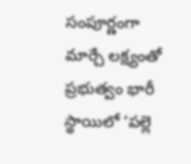సంపూర్ణంగా మార్చే లక్ష్యంతో ప్రభుత్వం భారీ స్థాయిలో ‘పల్లె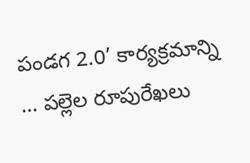పండగ 2.0’ కార్యక్రమాన్ని … పల్లెల రూపురేఖలు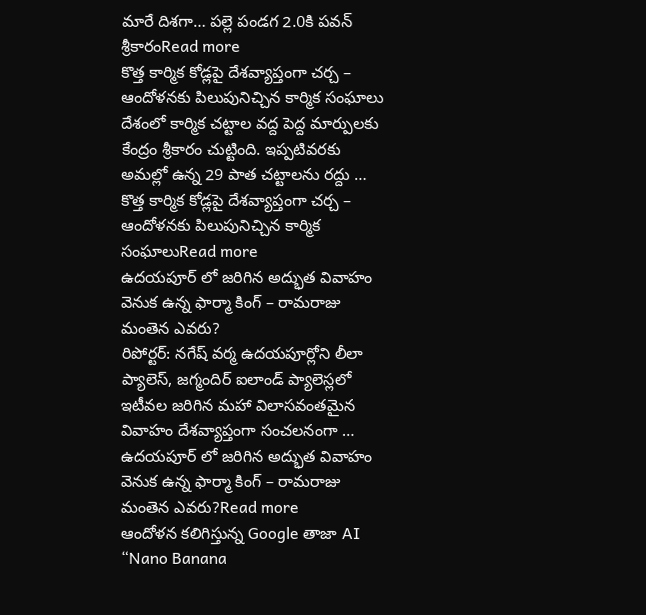మారే దిశగా… పల్లె పండగ 2.0కి పవన్ శ్రీకారంRead more
కొత్త కార్మిక కోడ్లపై దేశవ్యాప్తంగా చర్చ – ఆందోళనకు పిలుపునిచ్చిన కార్మిక సంఘాలు
దేశంలో కార్మిక చట్టాల వద్ద పెద్ద మార్పులకు కేంద్రం శ్రీకారం చుట్టింది. ఇప్పటివరకు అమల్లో ఉన్న 29 పాత చట్టాలను రద్దు … కొత్త కార్మిక కోడ్లపై దేశవ్యాప్తంగా చర్చ – ఆందోళనకు పిలుపునిచ్చిన కార్మిక సంఘాలుRead more
ఉదయపూర్ లో జరిగిన అద్భుత వివాహం వెనుక ఉన్న ఫార్మా కింగ్ – రామరాజు మంతెన ఎవరు?
రిపోర్టర్: నగేష్ వర్మ ఉదయపూర్లోని లీలా ప్యాలెస్, జగ్మందిర్ ఐలాండ్ ప్యాలెస్లలో ఇటీవల జరిగిన మహా విలాసవంతమైన వివాహం దేశవ్యాప్తంగా సంచలనంగా … ఉదయపూర్ లో జరిగిన అద్భుత వివాహం వెనుక ఉన్న ఫార్మా కింగ్ – రామరాజు మంతెన ఎవరు?Read more
ఆందోళన కలిగిస్తున్న Google తాజా AI “Nano Banana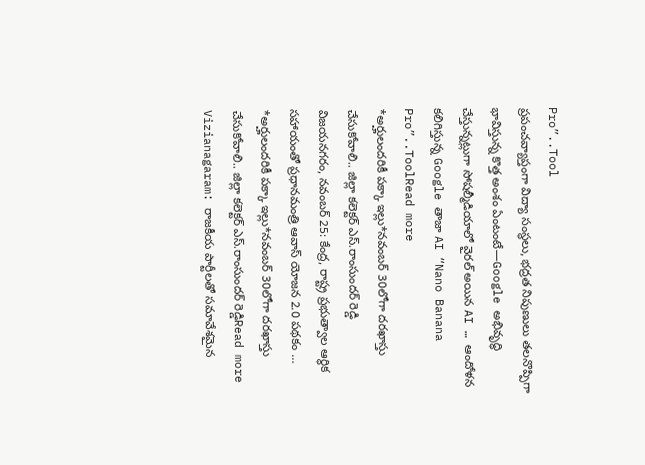Pro”..Tool
ప్రపంచవ్యాప్తంగా విద్యా సంస్థలు, భద్రత నిపుణులు తలనొప్పిగా భావిస్తున్న కొత్త అంశం ఏంటంటే—Google అభివృద్ధి చేస్తున్నట్లుగా సోషల్మీడియాలో వైరల్ అయిన AI … ఆందోళన కలిగిస్తున్న Google తాజా AI “Nano Banana Pro”..ToolRead more
*అర్హులందరికీ పక్కా ఇల్లు*నవంబర్ 30లోగా దరఖాస్తు చేసుకోవాలి.. జిల్లా కలెక్టర్ ఎస్.రాంసుందర్ రెడ్డి
విజయనగరం, నవంబర్ 25: కేంద్ర, రాష్ట్ర ప్రభుత్వాల ఆర్థిక సహాయంతో ప్రధానమంత్రి ఆవాస్ యోజన 2.0 పథకం … *అర్హులందరికీ పక్కా ఇల్లు*నవంబర్ 30లోగా దరఖాస్తు చేసుకోవాలి.. జిల్లా కలెక్టర్ ఎస్.రాంసుందర్ రెడ్డిRead more
Vizianagaram: రాజకీయ పార్టీలతో సమావేశమైన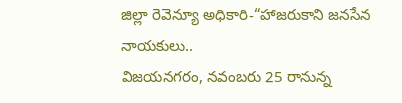జిల్లా రెవెన్యూ అధికారి-“హాజరుకాని జనసేన నాయకులు..
విజయనగరం, నవంబరు 25 రానున్న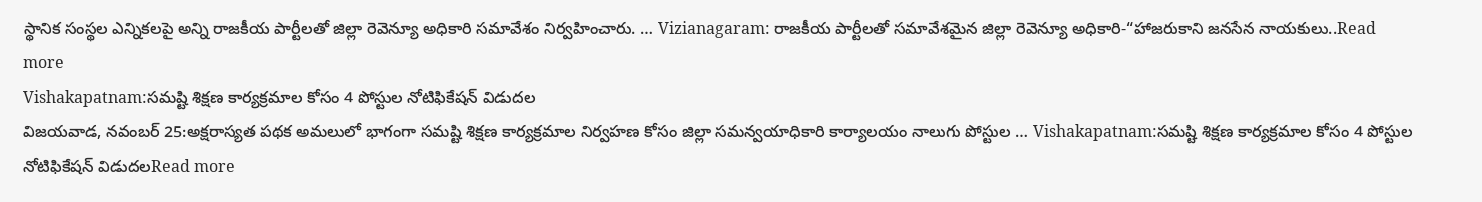స్థానిక సంస్థల ఎన్నికలపై అన్ని రాజకీయ పార్టీలతో జిల్లా రెవెన్యూ అధికారి సమావేశం నిర్వహించారు. … Vizianagaram: రాజకీయ పార్టీలతో సమావేశమైన జిల్లా రెవెన్యూ అధికారి-“హాజరుకాని జనసేన నాయకులు..Read more
Vishakapatnam:సమష్టి శిక్షణ కార్యక్రమాల కోసం 4 పోస్టుల నోటిఫికేషన్ విడుదల
విజయవాడ, నవంబర్ 25:అక్షరాస్యత పథక అమలులో భాగంగా సమష్టి శిక్షణ కార్యక్రమాల నిర్వహణ కోసం జిల్లా సమన్వయాధికారి కార్యాలయం నాలుగు పోస్టుల … Vishakapatnam:సమష్టి శిక్షణ కార్యక్రమాల కోసం 4 పోస్టుల నోటిఫికేషన్ విడుదలRead more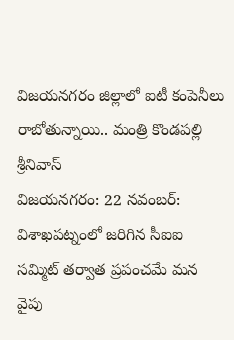విజయనగరం జిల్లాలో ఐటీ కంపెనీలు రాబోతున్నాయి.. మంత్రి కొండపల్లి శ్రీనివాస్
విజయనగరం: 22 నవంబర్: విశాఖపట్నంలో జరిగిన సీఐఐ సమ్మిట్ తర్వాత ప్రపంచమే మన వైపు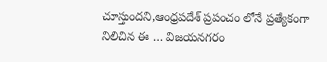చూస్తుందని,ఆంధ్రపదేశ్ ప్రపంచం లోనే ప్రత్యేకంగా నిలిచిన ఈ … విజయనగరం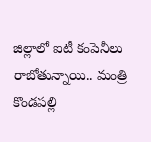జిల్లాలో ఐటీ కంపెనీలు రాబోతున్నాయి.. మంత్రి కొండపల్లి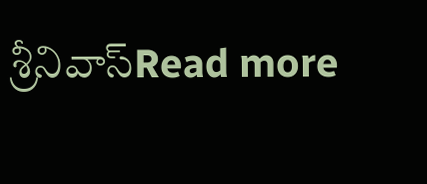శ్రీనివాస్Read more